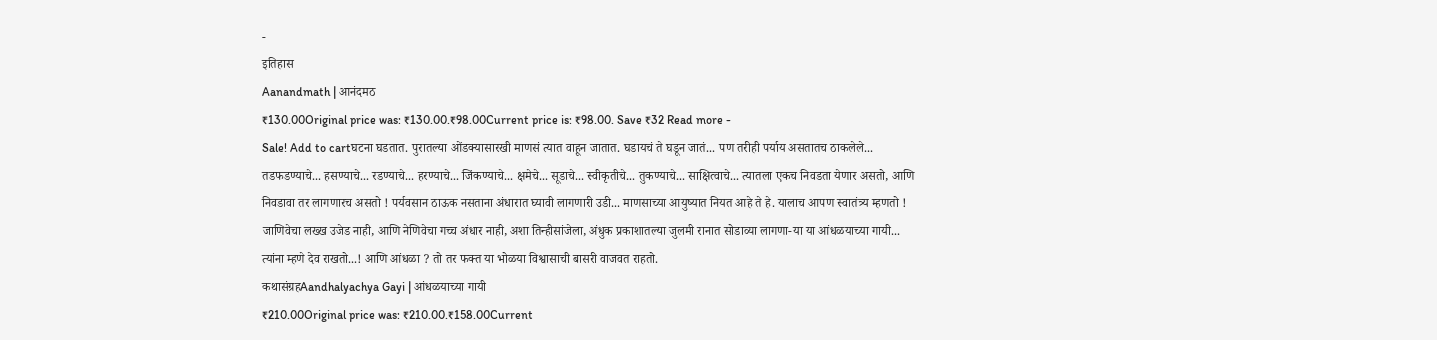-
इतिहास
Aanandmath | आनंदमठ
₹130.00Original price was: ₹130.00.₹98.00Current price is: ₹98.00. Save ₹32 Read more -
Sale! Add to cartघटना घडतात. पुरातल्या ओंडक्यासारखी माणसं त्यात वाहून जातात. घडायचं ते घडून जातं... पण तरीही पर्याय असतातच ठाकलेले... तडफडण्याचे... हसण्याचे... रडण्याचे... हरण्याचे... जिंकण्याचे... क्षमेचे... सूडाचे... स्वीकृतीचे... तुकण्याचे... साक्षित्वाचे... त्यातला एकच निवडता येणार असतो, आणि निवडावा तर लागणारच असतो ! पर्यवसान ठाऊक नसताना अंधारात घ्यावी लागणारी उडी... माणसाच्या आयुष्यात नियत आहे ते हे. यालाच आपण स्वातंत्र्य म्हणतो ! जाणिवेचा लख्ख उजेड नाही, आणि नेणिवेचा गच्च अंधार नाही, अशा तिन्हीसांजेला, अंधुक प्रकाशातल्या जुलमी रानात सोडाव्या लागणा-या या आंधळयाच्या गायी... त्यांना म्हणे देव राखतो...! आणि आंधळा ? तो तर फक्त या भोळया विश्वासाची बासरी वाजवत राहतो.
कथासंग्रहAandhalyachya Gayi | आंधळयाच्या गायी
₹210.00Original price was: ₹210.00.₹158.00Current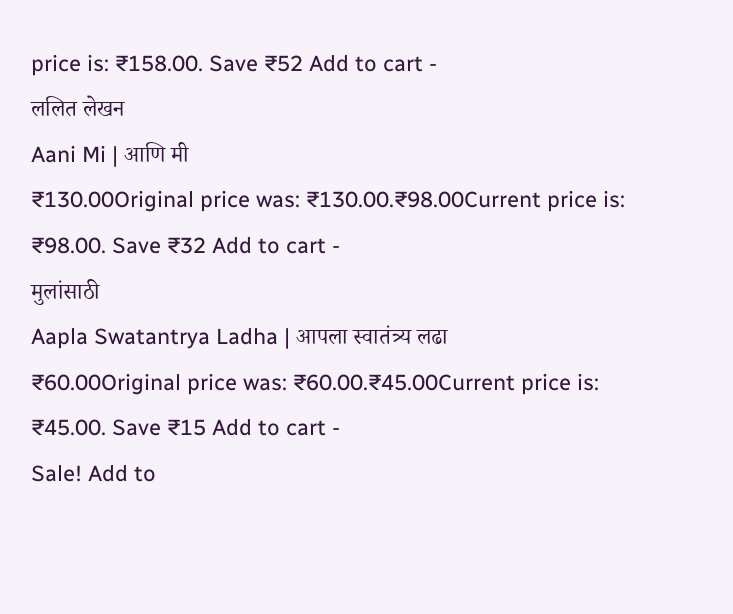price is: ₹158.00. Save ₹52 Add to cart -
ललित लेखन
Aani Mi | आणि मी
₹130.00Original price was: ₹130.00.₹98.00Current price is: ₹98.00. Save ₹32 Add to cart -
मुलांसाठी
Aapla Swatantrya Ladha | आपला स्वातंत्र्य लढा
₹60.00Original price was: ₹60.00.₹45.00Current price is: ₹45.00. Save ₹15 Add to cart -
Sale! Add to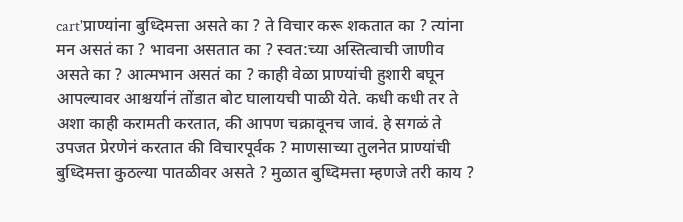cart'प्राण्यांना बुध्दिमत्ता असते का ? ते विचार करू शकतात का ? त्यांना मन असतं का ? भावना असतात का ? स्वत:च्या अस्तित्वाची जाणीव असते का ? आत्मभान असतं का ? काही वेळा प्राण्यांची हुशारी बघून आपल्यावर आश्चर्यानं तोंडात बोट घालायची पाळी येते. कधी कधी तर ते अशा काही करामती करतात, की आपण चक्रावूनच जावं. हे सगळं ते उपजत प्रेरणेनं करतात की विचारपूर्वक ? माणसाच्या तुलनेत प्राण्यांची बुध्दिमत्ता कुठल्या पातळीवर असते ? मुळात बुध्दिमत्ता म्हणजे तरी काय ?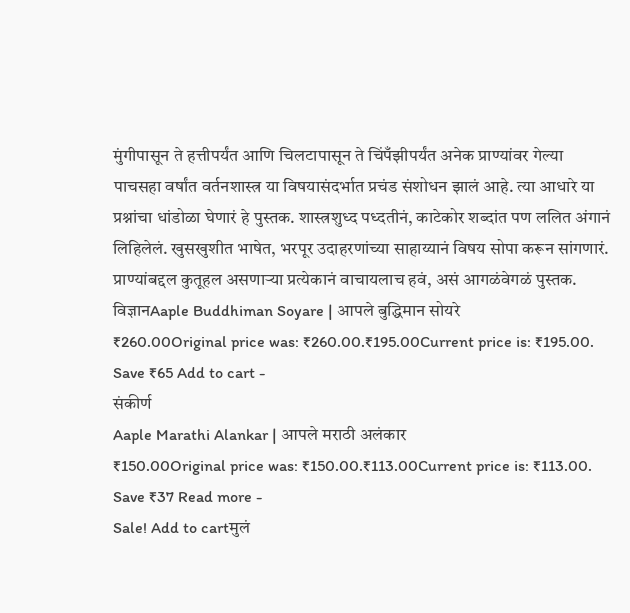मुंगीपासून ते हत्तीपर्यंत आणि चिलटापासून ते चिंपँझीपर्यंत अनेक प्राण्यांवर गेल्या पाचसहा वर्षांत वर्तनशास्त्र या विषयासंदर्भात प्रचंड संशोधन झालं आहे. त्या आधारे या प्रश्नांचा धांडोळा घेणारं हे पुस्तक. शास्त्रशुध्द पध्दतीनं, काटेकोर शब्दांत पण ललित अंगानं लिहिलेलं. खुसखुशीत भाषेत, भरपूर उदाहरणांच्या साहाय्यानं विषय सोपा करून सांगणारं. प्राण्यांबद्दल कुतूहल असणाऱ्या प्रत्येकानं वाचायलाच हवं, असं आगळंवेगळं पुस्तक.
विज्ञानAaple Buddhiman Soyare | आपले बुद्धिमान सोयरे
₹260.00Original price was: ₹260.00.₹195.00Current price is: ₹195.00. Save ₹65 Add to cart -
संकीर्ण
Aaple Marathi Alankar | आपले मराठी अलंकार
₹150.00Original price was: ₹150.00.₹113.00Current price is: ₹113.00. Save ₹37 Read more -
Sale! Add to cartमुलं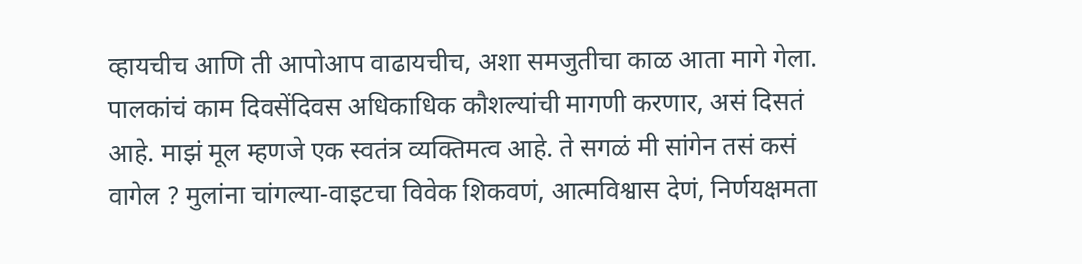व्हायचीच आणि ती आपोआप वाढायचीच, अशा समजुतीचा काळ आता मागे गेला. पालकांचं काम दिवसेंदिवस अधिकाधिक कौशल्यांची मागणी करणार, असं दिसतं आहे. माझं मूल म्हणजे एक स्वतंत्र व्यक्तिमत्व आहे. ते सगळं मी सांगेन तसं कसं वागेल ? मुलांना चांगल्या-वाइटचा विवेक शिकवणं, आत्मविश्वास देणं, निर्णयक्षमता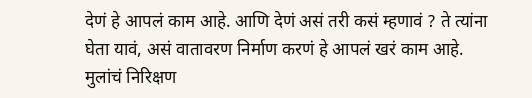देणं हे आपलं काम आहे. आणि देणं असं तरी कसं म्हणावं ? ते त्यांना घेता यावं, असं वातावरण निर्माण करणं हे आपलं खरं काम आहे. मुलांचं निरिक्षण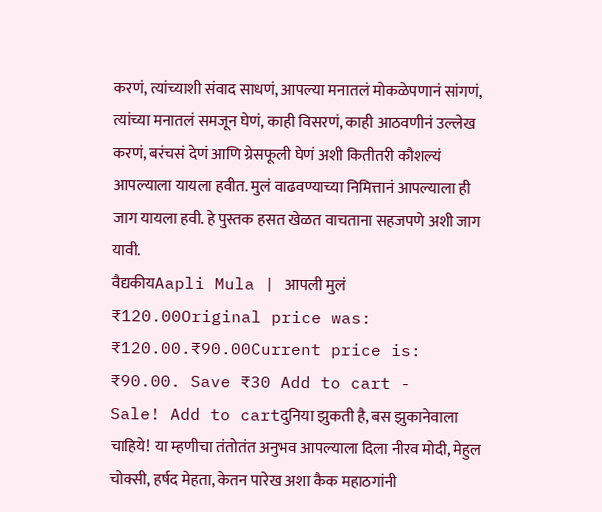करणं, त्यांच्याशी संवाद साधणं, आपल्या मनातलं मोकळेपणानं सांगणं, त्यांच्या मनातलं समजून घेणं, काही विसरणं, काही आठवणीनं उल्लेख करणं, बरंचसं देणं आणि ग्रेसफूली घेणं अशी कितीतरी कौशल्यं आपल्याला यायला हवीत. मुलं वाढवण्याच्या निमित्तानं आपल्याला ही जाग यायला हवी. हे पुस्तक हसत खेळत वाचताना सहजपणे अशी जाग यावी.
वैद्यकीयAapli Mula | आपली मुलं
₹120.00Original price was: ₹120.00.₹90.00Current price is: ₹90.00. Save ₹30 Add to cart -
Sale! Add to cartदुनिया झुकती है, बस झुकानेवाला चाहिये! या म्हणीचा तंतोतंत अनुभव आपल्याला दिला नीरव मोदी, मेहुल चोक्सी, हर्षद मेहता, केतन पारेख अशा कैक महाठगांनी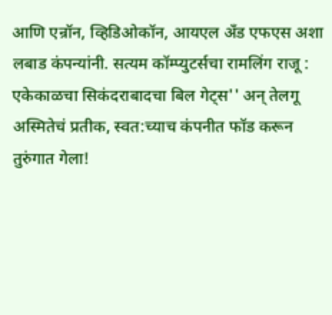आणि एन्रॉन, व्हिडिओकॉन, आयएल अँड एफएस अशा लबाड कंपन्यांनी. सत्यम कॉम्प्युटर्सचा रामलिंग राजू : एकेकाळचा सिकंदराबादचा बिल गेट्स'' अन् तेलगू अस्मितेचं प्रतीक, स्वत:च्याच कंपनीत फॉड करून तुरुंगात गेला!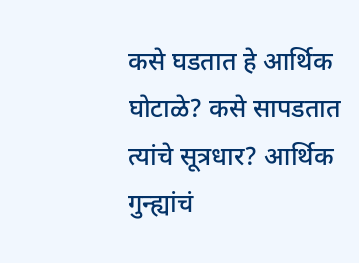कसे घडतात हे आर्थिक घोटाळे? कसे सापडतात त्यांचे सूत्रधार? आर्थिक गुन्ह्यांचं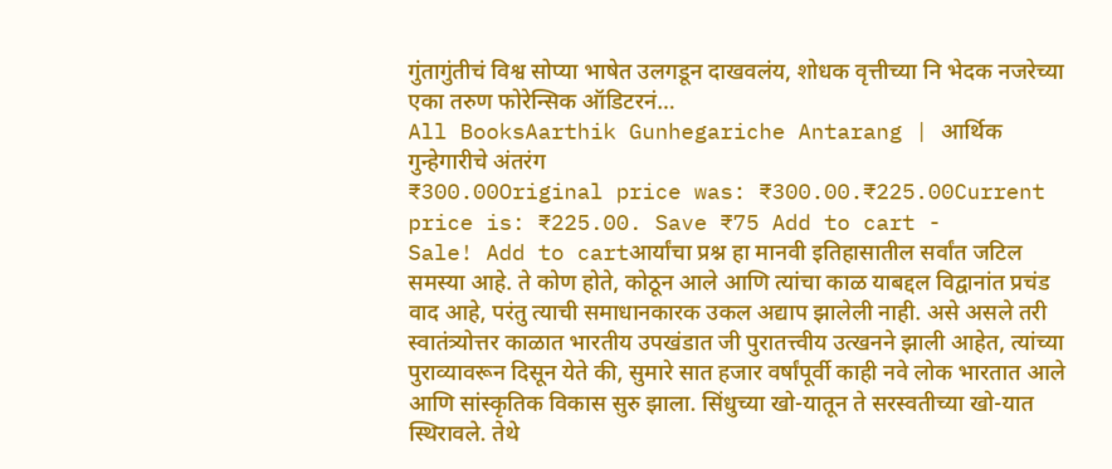गुंतागुंतीचं विश्व सोप्या भाषेत उलगडून दाखवलंय, शोधक वृत्तीच्या नि भेदक नजरेच्या एका तरुण फोरेन्सिक ऑडिटरनं...
All BooksAarthik Gunhegariche Antarang | आर्थिक गुन्हेगारीचे अंतरंग
₹300.00Original price was: ₹300.00.₹225.00Current price is: ₹225.00. Save ₹75 Add to cart -
Sale! Add to cartआर्यांचा प्रश्न हा मानवी इतिहासातील सर्वांत जटिल समस्या आहे. ते कोण होते, कोठून आले आणि त्यांचा काळ याबद्दल विद्वानांत प्रचंड वाद आहे, परंतु त्याची समाधानकारक उकल अद्याप झालेली नाही. असे असले तरी स्वातंत्र्योत्तर काळात भारतीय उपखंडात जी पुरातत्त्वीय उत्खनने झाली आहेत, त्यांच्या पुराव्यावरून दिसून येते की, सुमारे सात हजार वर्षांपूर्वी काही नवे लोक भारतात आले आणि सांस्कृतिक विकास सुरु झाला. सिंधुच्या खो-यातून ते सरस्वतीच्या खो-यात स्थिरावले. तेथे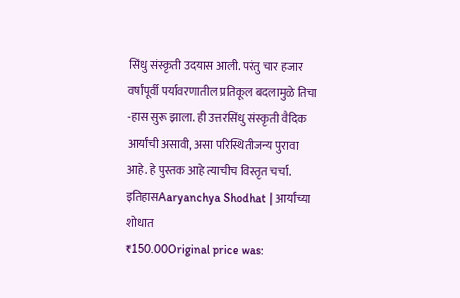सिंधु संस्कृती उदयास आली. परंतु चार हजार वर्षांपूर्वी पर्यावरणातील प्रतिकूल बदलामुळे तिचा -हास सुरू झाला. ही उत्तरसिंधु संस्कृती वैदिक आर्यांची असावी, असा परिस्थितीजन्य पुरावा आहे. हे पुस्तक आहे त्याचीच विस्तृत चर्चा.
इतिहासAaryanchya Shodhat | आर्यांच्या शोधात
₹150.00Original price was: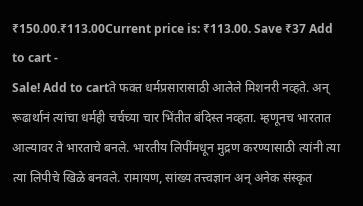₹150.00.₹113.00Current price is: ₹113.00. Save ₹37 Add to cart -
Sale! Add to cartते फक्त धर्मप्रसारासाठी आलेले मिशनरी नव्हते. अन् रूढार्थानं त्यांचा धर्मही चर्चच्या चार भिंतीत बंदिस्त नव्हता. म्हणूनच भारतात आल्यावर ते भारताचे बनले. भारतीय लिपींमधून मुद्रण करण्यासाठी त्यांनी त्या त्या लिपीचे खिळे बनवले. रामायण, सांख्य तत्त्वज्ञान अन् अनेक संस्कृत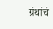ग्रंथांचं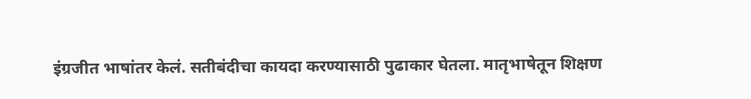इंग्रजीत भाषांतर केलं. सतीबंदीचा कायदा करण्यासाठी पुढाकार घेतला. मातृभाषेतून शिक्षण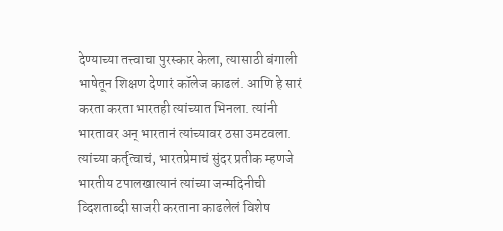देण्याच्या तत्त्वाचा पुरस्कार केला, त्यासाठी बंगाली भाषेतून शिक्षण देणारं कॉलेज काढलं. आणि हे सारं करता करता भारतही त्यांच्यात भिनला. त्यांनी भारतावर अन् भारतानं त्यांच्यावर ठसा उमटवला. त्यांच्या कर्तृत्वाचं, भारतप्रेमाचं सुंदर प्रतीक म्हणजे भारतीय टपालखात्यानं त्यांच्या जन्मदिनीची व्दिशताब्दी साजरी करताना काढलेलं विशेष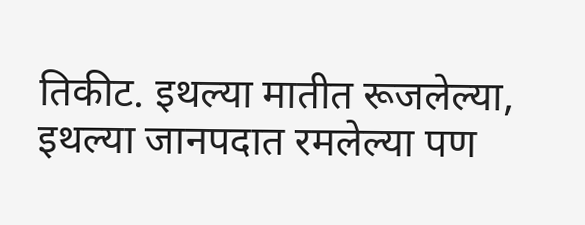तिकीट. इथल्या मातीत रूजलेल्या, इथल्या जानपदात रमलेल्या पण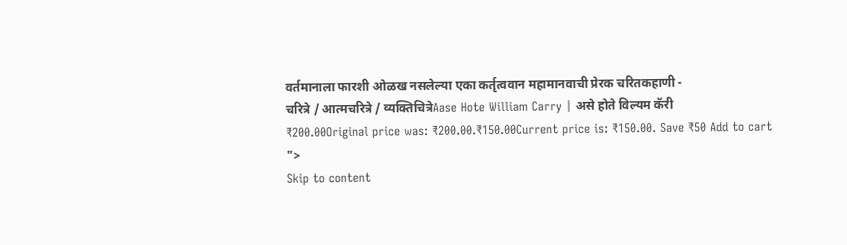वर्तमानाला फारशी ओळख नसलेल्या एका कर्तृत्ववान महामानवाची प्रेरक चरितकहाणी -
चरित्रे / आत्मचरित्रे / व्यक्तिचित्रेAase Hote William Carry | असे होते विल्यम कॅरी
₹200.00Original price was: ₹200.00.₹150.00Current price is: ₹150.00. Save ₹50 Add to cart
">
Skip to content